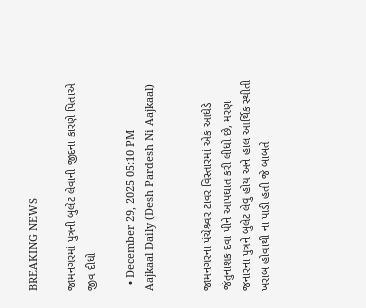BREAKING NEWS

જામનગરમાં પુત્રની બુલેટ લેવાની જીદના કારણે પિતાએ જીવ દીધો

  • December 29, 2025 05:10 PM
Aajkaal Daily (Desh Pardesh Ni Aajkaal)


જામનગરના પંચેશ્ર્વર ટાવર વિસ્તારમાં એક આધેડે જંતુનાશક દવા પીને આપઘાત કરી લીધો છે, મરણ જનારના પુત્રને બુલેટ લેવુ હોય અને હાલ આર્થિક સ્થીતી ખરાબ હોવાથી ના પાડી હતી જે બાબતે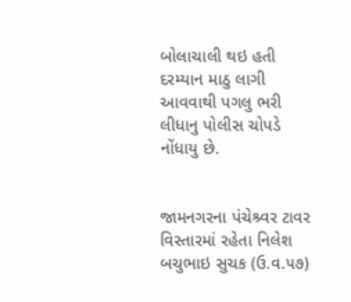બોલાચાલી થઇ હતી દરમ્યાન માઠુ લાગી આવવાથી પગલુ ભરી લીધાનુ પોલીસ ચોપડે નોંધાયુ છે.


જામનગરના પંચેશ્ર્વર ટાવર વિસ્તારમાં રહેતા નિલેશ બચુભાઇ સુચક (ઉ.વ.૫૭)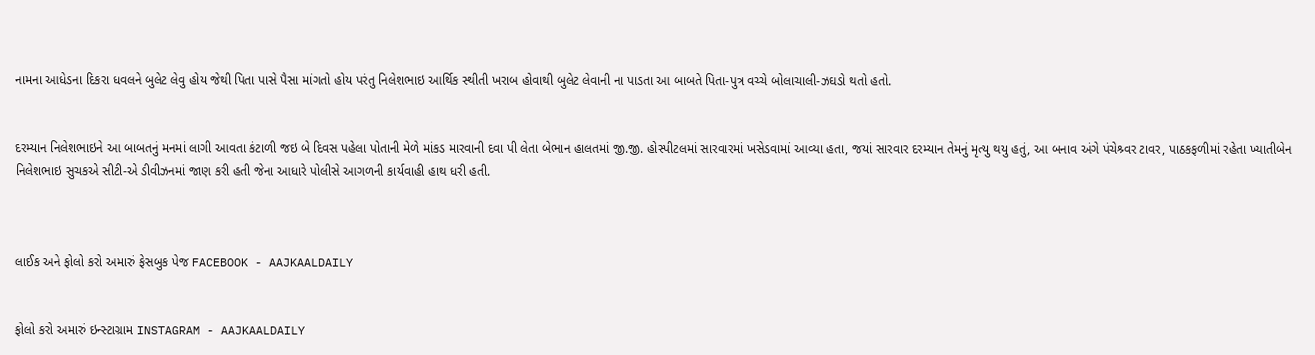નામના આધેડના દિકરા ધવલને બુલેટ લેવુ હોય જેથી પિતા પાસે પૈસા માંગતો હોય પરંતુ નિલેશભાઇ આર્થિક સ્થીતી ખરાબ હોવાથી બુલેટ લેવાની ના પાડતા આ બાબતે પિતા-પુત્ર વચ્ચે બોલાચાલી-ઝઘડો થતો હતો.


દરમ્યાન નિલેશભાઇને આ બાબતનું મનમાં લાગી આવતા કંટાળી જઇ બે દિવસ પહેલા પોતાની મેળે માંકડ મારવાની દવા પી લેતા બેભાન હાલતમાં જી.જી. હોસ્પીટલમાં સારવારમાં ખસેડવામાં આવ્યા હતા, જયાં સારવાર દરમ્યાન તેમનું મૃત્યુ થયુ હતું, આ બનાવ અંગે પંચેશ્ર્વર ટાવર, પાઠકફળીમાં રહેતા ખ્યાતીબેન નિલેશભાઇ સુચકએ સીટી-એ ડીવીઝનમાં જાણ કરી હતી જેના આધારે પોલીસે આગળની કાર્યવાહી હાથ ધરી હતી.



લાઈક અને ફોલો કરો અમારું ફેસબુક પેજ FACEBOOK - AAJKAALDAILY


ફોલો કરો અમારું ઇન્સ્ટાગ્રામ INSTAGRAM - AAJKAALDAILY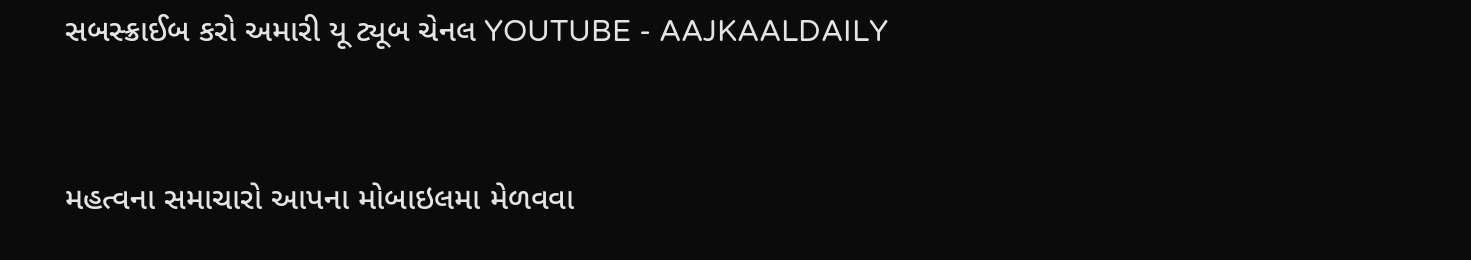સબસ્ક્રાઈબ કરો અમારી યૂ ટ્યૂબ ચેનલ YOUTUBE - AAJKAALDAILY


મહત્વના સમાચારો આપના મોબાઇલમા મેળવવા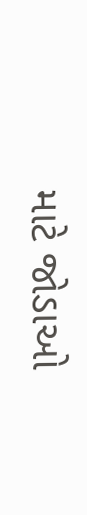માટે જોડાઓ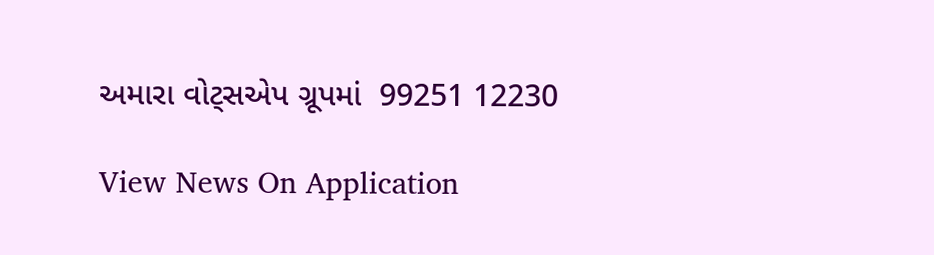અમારા વોટ્સએપ ગ્રૂપમાં  99251 12230

View News On Application